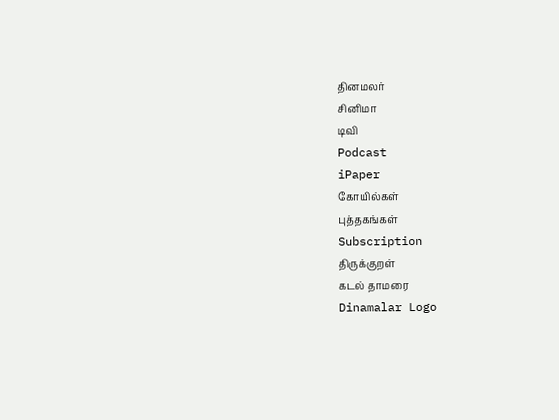தினமலர்
சினிமா
டிவி
Podcast
iPaper
கோயில்கள்
புத்தகங்கள்
Subscription
திருக்குறள்
கடல் தாமரை
Dinamalar Logo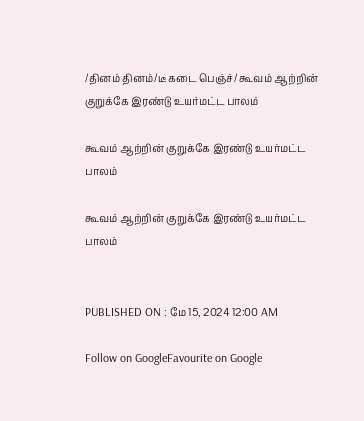/தினம் தினம்/டீ கடை பெஞ்ச்/ கூவம் ஆற்றின் குறுக்கே இரண்டு உயர்மட்ட பாலம்

கூவம் ஆற்றின் குறுக்கே இரண்டு உயர்மட்ட பாலம்

கூவம் ஆற்றின் குறுக்கே இரண்டு உயர்மட்ட பாலம்


PUBLISHED ON : மே 15, 2024 12:00 AM

Follow on GoogleFavourite on Google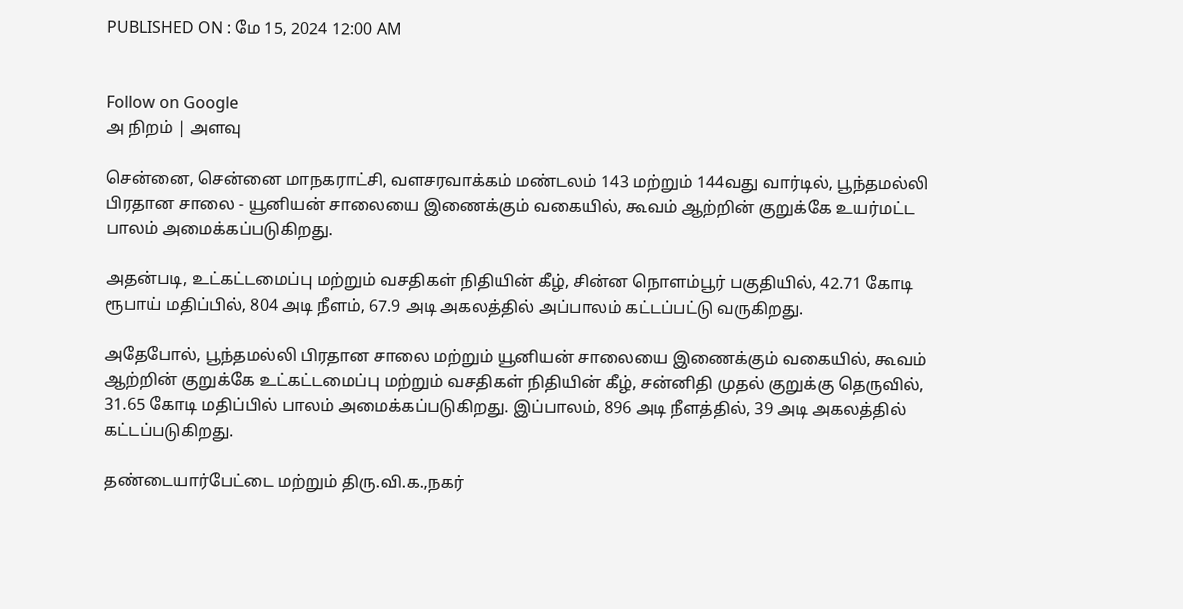PUBLISHED ON : மே 15, 2024 12:00 AM


Follow on Google
அ நிறம் | அளவு

சென்னை, சென்னை மாநகராட்சி, வளசரவாக்கம் மண்டலம் 143 மற்றும் 144வது வார்டில், பூந்தமல்லி பிரதான சாலை - யூனியன் சாலையை இணைக்கும் வகையில், கூவம் ஆற்றின் குறுக்கே உயர்மட்ட பாலம் அமைக்கப்படுகிறது.

அதன்படி, உட்கட்டமைப்பு மற்றும் வசதிகள் நிதியின் கீழ், சின்ன நொளம்பூர் பகுதியில், 42.71 கோடி ரூபாய் மதிப்பில், 804 அடி நீளம், 67.9 அடி அகலத்தில் அப்பாலம் கட்டப்பட்டு வருகிறது.

அதேபோல், பூந்தமல்லி பிரதான சாலை மற்றும் யூனியன் சாலையை இணைக்கும் வகையில், கூவம் ஆற்றின் குறுக்கே உட்கட்டமைப்பு மற்றும் வசதிகள் நிதியின் கீழ், சன்னிதி முதல் குறுக்கு தெருவில், 31.65 கோடி மதிப்பில் பாலம் அமைக்கப்படுகிறது. இப்பாலம், 896 அடி நீளத்தில், 39 அடி அகலத்தில் கட்டப்படுகிறது.

தண்டையார்பேட்டை மற்றும் திரு.வி.க.,நகர்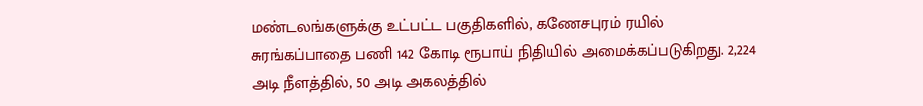மண்டலங்களுக்கு உட்பட்ட பகுதிகளில், கணேசபுரம் ரயில் சுரங்கப்பாதை பணி 142 கோடி ரூபாய் நிதியில் அமைக்கப்படுகிறது. 2,224 அடி நீளத்தில், 50 அடி அகலத்தில்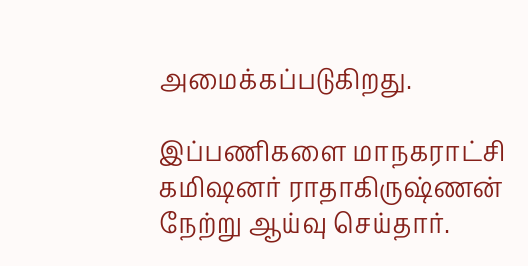அமைக்கப்படுகிறது.

இப்பணிகளை மாநகராட்சி கமிஷனர் ராதாகிருஷ்ணன் நேற்று ஆய்வு செய்தார்.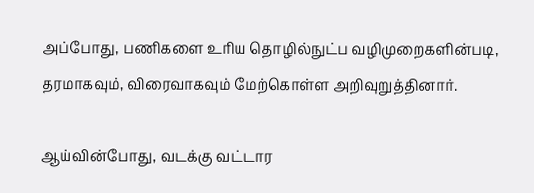அப்போது, பணிகளை உரிய தொழில்நுட்ப வழிமுறைகளின்படி, தரமாகவும், விரைவாகவும் மேற்கொள்ள அறிவுறுத்தினார்.

ஆய்வின்போது, வடக்கு வட்டார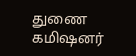துணை கமிஷனர்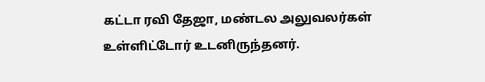கட்டா ரவி தேஜா, மண்டல அலுவலர்கள் உள்ளிட்டோர் உடனிருந்தனர்.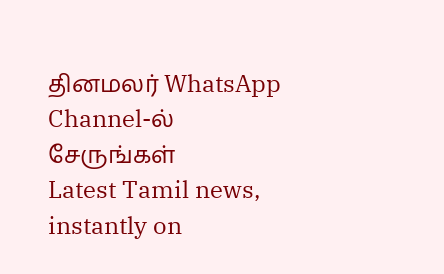தினமலர் WhatsApp Channel-ல் சேருங்கள்
Latest Tamil news, instantly on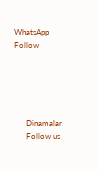WhatsApp
Follow





      Dinamalar
      Follow us